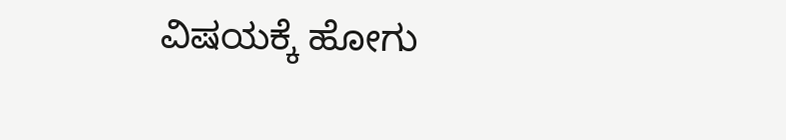ವಿಷಯಕ್ಕೆ ಹೋಗು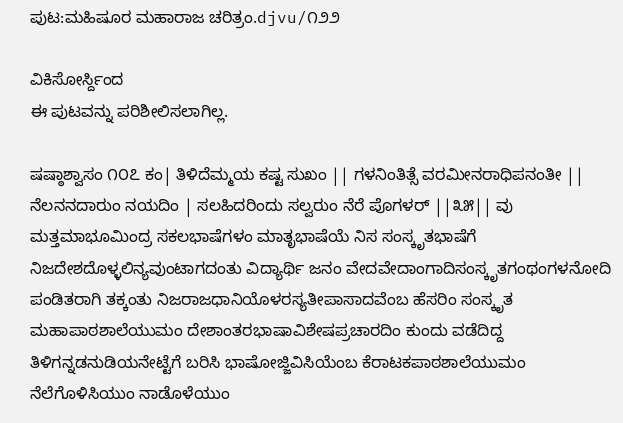ಪುಟ:ಮಹಿಷೂರ ಮಹಾರಾಜ ಚರಿತ್ರಂ.djvu/೧೨೨

ವಿಕಿಸೋರ್ಸ್ದಿಂದ
ಈ ಪುಟವನ್ನು ಪರಿಶೀಲಿಸಲಾಗಿಲ್ಲ.

ಷಷ್ಠಾಶ್ವಾಸಂ ೧೦೭ ಕಂ| ತಿಳಿದೆಮ್ಮಯ ಕಷ್ಟ ಸುಖಂ || ಗಳನಿಂತಿತ್ಸೆ ವರಮೀನರಾಧಿಪನಂತೀ || ನೆಲನನದಾರುಂ ನಯದಿಂ | ಸಲಹಿದರಿಂದು ಸಲ್ವರುಂ ನೆರೆ ಪೊಗಳರ್ ||೩೫|| ವು ಮತ್ತಮಾಭೂಮಿಂದ್ರ ಸಕಲಭಾಷೆಗಳಂ ಮಾತೃಭಾಷೆಯೆ ನಿಸ ಸಂಸ್ಕೃತಭಾಷೆಗೆ ನಿಜದೇಶದೊಳ್ಳಲಿನ್ಯವುಂಟಾಗದಂತು ವಿದ್ಯಾರ್ಥಿ ಜನಂ ವೇದವೇದಾಂಗಾದಿಸಂಸ್ಕೃತಗಂಥಂಗಳನೋದಿ ಪಂಡಿತರಾಗಿ ತಕ್ಕಂತು ನಿಜರಾಜಧಾನಿಯೊಳರಸ್ಯತೀಪಾಸಾದವೆಂಬ ಹೆಸರಿಂ ಸಂಸ್ಕೃತ ಮಹಾಪಾಠಶಾಲೆಯುಮಂ ದೇಶಾಂತರಭಾಷಾವಿಶೇಷಪ್ರಚಾರದಿಂ ಕುಂದು ವಡೆದಿದ್ದ ತಿಳಿಗನ್ನಡನುಡಿಯನೇಟ್ಟೆಗೆ ಬರಿಸಿ ಭಾಷೋಜ್ಜಿವಿಸಿಯೆಂಬ ಕೆರಾಟಕಪಾಠಶಾಲೆಯುಮಂ ನೆಲೆಗೊಳಿಸಿಯುಂ ನಾಡೊಳೆಯುಂ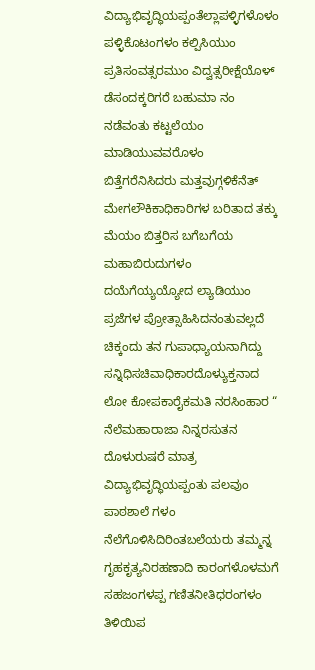ವಿದ್ಯಾಭಿವೃದ್ಧಿಯಪ್ಪಂತೆಲ್ಲಾಪಳ್ಳಿಗಳೊಳಂ ಪಳ್ಳಿಕೊಟಂಗಳಂ ಕಲ್ಪಿಸಿಯುಂ ಪ್ರತಿಸಂವತ್ಸರಮುಂ ವಿದ್ವತ್ಸರೀಕ್ಷೆಯೊಳ್ ಡೆಸಂದಕ್ಕರಿಗರೆ ಬಹುಮಾ ನಂ ನಡೆವಂತು ಕಟ್ಟಲೆಯಂ ಮಾಡಿಯುವವರೊಳಂ ಬಿತ್ತೆಗರೆನಿಸಿದರು ಮತ್ತವುಗ್ಗಳಿಕೆನೆತ್ ಮೇಗಲೌಕಿಕಾಧಿಕಾರಿಗಳ ಬರಿತಾದ ತಕ್ಕು ಮೆಯಂ ಬಿತ್ತರಿಸ ಬಗೆಬಗೆಯ ಮಹಾಬಿರುದುಗಳಂ ದಯೆಗೆಯ್ಯಯ್ಯೋದ ಲ್ಯಾಡಿಯುಂ ಪ್ರಜೆಗಳ ಪ್ರೋತ್ಸಾಹಿಸಿದನಂತುವಲ್ಲದೆ ಚಿಕ್ಕಂದು ತನ ಗುಪಾಧ್ಯಾಯನಾಗಿದ್ದು ಸನ್ನಿಧಿಸಚಿವಾಧಿಕಾರದೊಳ್ಯುಕ್ತನಾದ ಲೋ ಕೋಪಕಾರೈಕಮತಿ ನರಸಿಂಹಾರ “ ನೆಲೆಮಹಾರಾಜಾ ನಿನ್ನರಸುತನ ದೊಳುರುಷರೆ ಮಾತ್ರ ವಿದ್ಯಾಭಿವೃದ್ಧಿಯಪ್ಪಂತು ಪಲವುಂ ಪಾಠಶಾಲೆ ಗಳಂ ನೆಲೆಗೊಳಿಸಿದಿರಿಂತಬಲೆಯರು ತಮ್ಮನ್ನ ಗೃಹಕೃತ್ಯನಿರಹಣಾದಿ ಕಾರಂಗಳೊಳಮಗೆ ಸಹಜಂಗಳಪ್ಪ ಗಣಿತನೀತಿಧರಂಗಳಂ ತಿಳಿಯಿಪ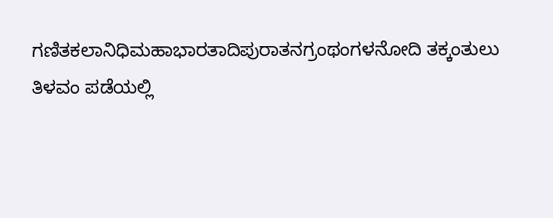ಗಣಿತಕಲಾನಿಧಿಮಹಾಭಾರತಾದಿಪುರಾತನಗ್ರಂಥಂಗಳನೋದಿ ತಕ್ಕಂತುಲು ತಿಳವಂ ಪಡೆಯಲ್ಲಿ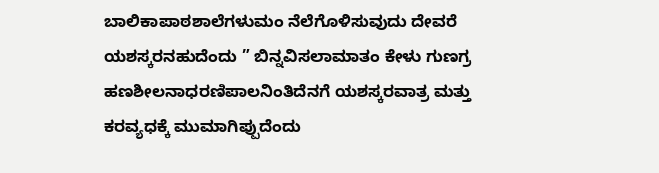ಬಾಲಿಕಾಪಾಠಶಾಲೆಗಳುಮಂ ನೆಲೆಗೊಳಿಸುವುದು ದೇವರೆ ಯಶಸ್ಕರನಹುದೆಂದು ” ಬಿನ್ನವಿಸಲಾಮಾತಂ ಕೇಳು ಗುಣಗ್ರ ಹಣಶೀಲನಾಧರಣಿಪಾಲನಿಂತಿದೆನಗೆ ಯಶಸ್ಕರವಾತ್ರ ಮತ್ತು ಕರವ್ಯಧಕ್ಕೆ ಮುಮಾಗಿಪ್ಪುದೆಂದು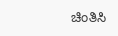ಚಿಂತಿಸಿ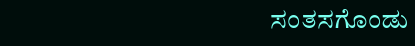ಸಂತಸಗೊಂಡು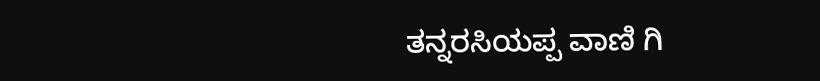ತನ್ನರಸಿಯಪ್ಪ ವಾಣಿ ಗಿ